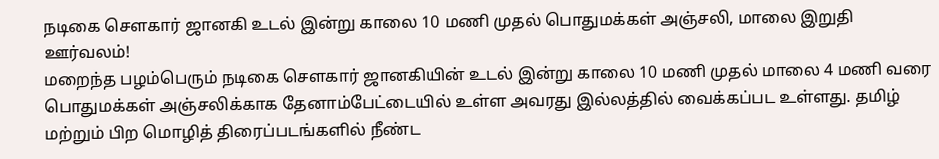நடிகை சௌகார் ஜானகி உடல் இன்று காலை 10 மணி முதல் பொதுமக்கள் அஞ்சலி, மாலை இறுதி ஊர்வலம்!
மறைந்த பழம்பெரும் நடிகை சௌகார் ஜானகியின் உடல் இன்று காலை 10 மணி முதல் மாலை 4 மணி வரை பொதுமக்கள் அஞ்சலிக்காக தேனாம்பேட்டையில் உள்ள அவரது இல்லத்தில் வைக்கப்பட உள்ளது. தமிழ் மற்றும் பிற மொழித் திரைப்படங்களில் நீண்ட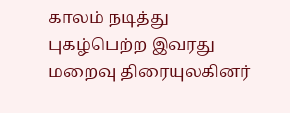காலம் நடித்து புகழ்பெற்ற இவரது மறைவு திரையுலகினர்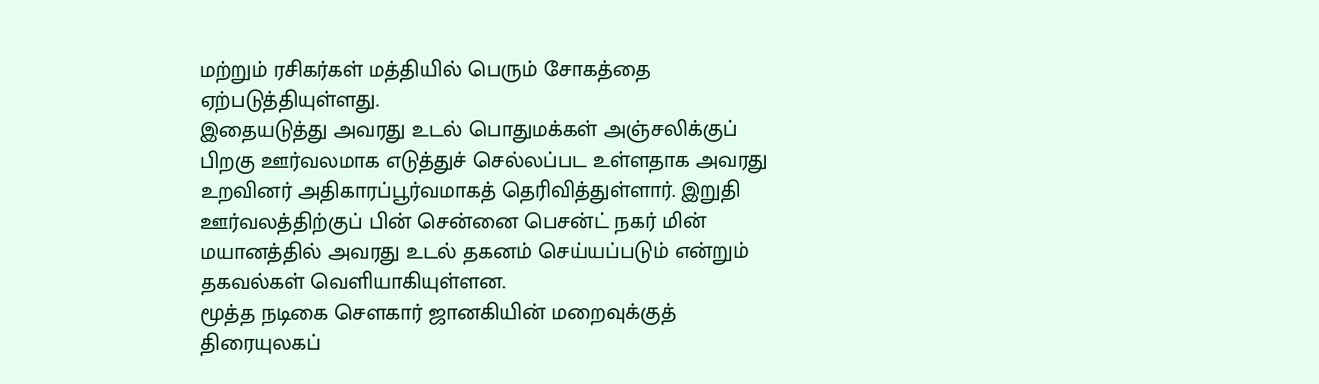மற்றும் ரசிகர்கள் மத்தியில் பெரும் சோகத்தை ஏற்படுத்தியுள்ளது.
இதையடுத்து அவரது உடல் பொதுமக்கள் அஞ்சலிக்குப் பிறகு ஊர்வலமாக எடுத்துச் செல்லப்பட உள்ளதாக அவரது உறவினர் அதிகாரப்பூர்வமாகத் தெரிவித்துள்ளார். இறுதி ஊர்வலத்திற்குப் பின் சென்னை பெசன்ட் நகர் மின் மயானத்தில் அவரது உடல் தகனம் செய்யப்படும் என்றும் தகவல்கள் வெளியாகியுள்ளன.
மூத்த நடிகை சௌகார் ஜானகியின் மறைவுக்குத் திரையுலகப்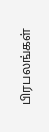பிரபலங்கள்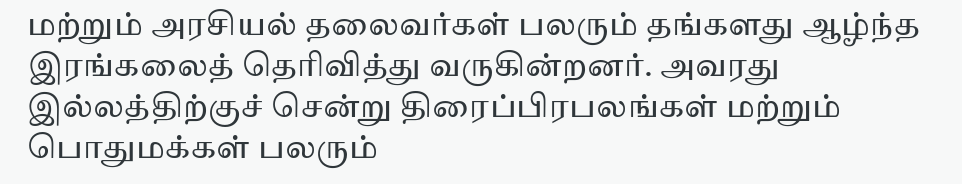மற்றும் அரசியல் தலைவர்கள் பலரும் தங்களது ஆழ்ந்த இரங்கலைத் தெரிவித்து வருகின்றனர். அவரது இல்லத்திற்குச் சென்று திரைப்பிரபலங்கள் மற்றும் பொதுமக்கள் பலரும்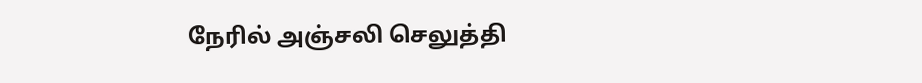நேரில் அஞ்சலி செலுத்தி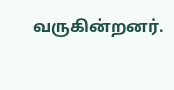வருகின்றனர்.